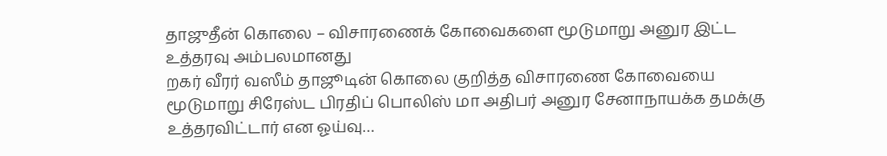தாஜுதீன் கொலை – விசாரணைக் கோவைகளை மூடுமாறு அனுர இட்ட உத்தரவு அம்பலமானது
றகர் வீரர் வஸீம் தாஜூடின் கொலை குறித்த விசாரணை கோவையை மூடுமாறு சிரேஸ்ட பிரதிப் பொலிஸ் மா அதிபர் அனுர சேனாநாயக்க தமக்கு உத்தரவிட்டார் என ஓய்வு…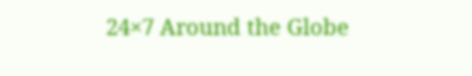24×7 Around the Globe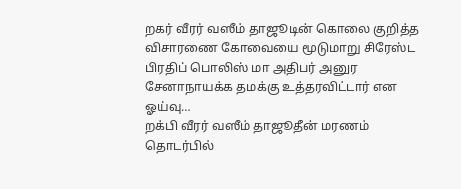றகர் வீரர் வஸீம் தாஜூடின் கொலை குறித்த விசாரணை கோவையை மூடுமாறு சிரேஸ்ட பிரதிப் பொலிஸ் மா அதிபர் அனுர சேனாநாயக்க தமக்கு உத்தரவிட்டார் என ஓய்வு…
றக்பி வீரர் வஸீம் தாஜூதீன் மரணம் தொடர்பில்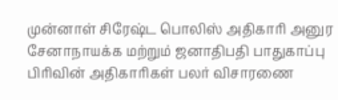முன்னாள் சிரேஷ்ட பொலிஸ் அதிகாரி அனுர சேனாநாயக்க மற்றும் ஜனாதிபதி பாதுகாப்பு பிரிவின் அதிகாரிகள் பலர் விசாரணை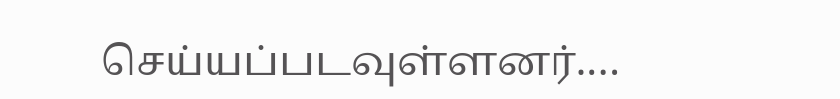செய்யப்படவுள்ளனர்.…